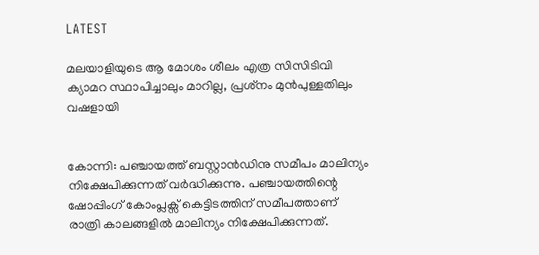LATEST

മലയാളിയുടെ ആ മോശം ശീലം എത്ര സിസിടിവി ക്യാമറ സ്ഥാപിച്ചാലും മാറില്ല, പ്രശ്‌നം മുൻപുള്ളതിലും വഷളായി


കോന്നി: പഞ്ചായത്ത് ബസ്റ്റാൻഡിനു സമീപം മാലിന്യം നിക്ഷേപിക്കുന്നത് വർദ്ധിക്കുന്നു. പഞ്ചായത്തിന്റെ ഷോപ്പിംഗ് കോംപ്ലക്സ് കെട്ടിടത്തിന് സമീപത്താണ് രാത്രി കാലങ്ങളിൽ മാലിന്യം നിക്ഷേപിക്കുന്നത്.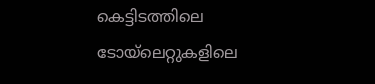കെട്ടിടത്തിലെ ടോയ്‌ലെറ്റുകളിലെ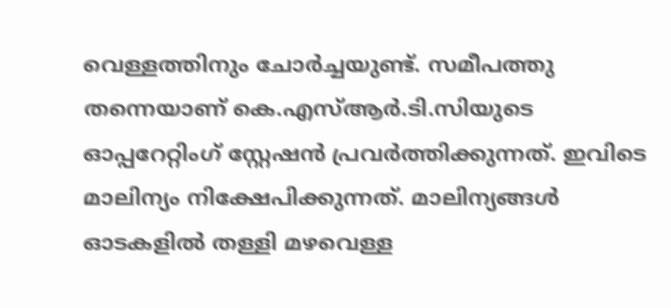വെള്ളത്തിനും ചോർച്ചയുണ്ട്. സമീപത്തു തന്നെയാണ് കെ.എസ്ആർ.ടി.സിയുടെ ഓപ്പറേറ്റിംഗ് സ്റ്റേഷൻ പ്രവർത്തിക്കുന്നത്. ഇവിടെ മാലിന്യം നിക്ഷേപിക്കുന്നത്. മാലിന്യങ്ങൾ ഓടകളിൽ തള്ളി മഴവെള്ള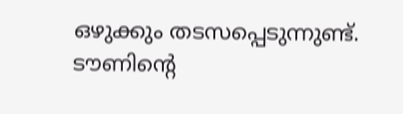ഒഴുക്കും തടസപ്പെടുന്നുണ്ട്. ടൗണിന്റെ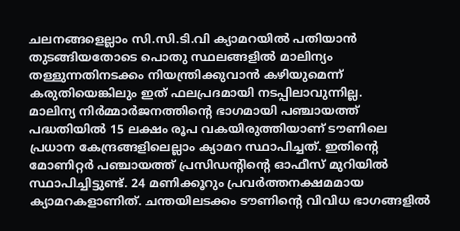ചലനങ്ങളെല്ലാം സി.സി.ടി.വി ക്യാമറയിൽ പതിയാൻ തുടങ്ങിയതോടെ പൊതു സ്ഥലങ്ങളിൽ മാലിന്യം തള്ളുന്നതിനടക്കം നിയന്ത്രിക്കുവാൻ കഴിയുമെന്ന് കരുതിയെങ്കിലും ഇത് ഫലപ്രദമായി നടപ്പിലാവുന്നില്ല.
മാലിന്യ നിർമ്മാർജനത്തിന്റെ ഭാഗമായി പഞ്ചായത്ത് പദ്ധതിയിൽ 15 ലക്ഷം രൂപ വകയിരുത്തിയാണ് ടൗണിലെ പ്രധാന കേന്ദ്രങ്ങളിലെല്ലാം ക്യാമറ സ്ഥാപിച്ചത്. ഇതിന്റെ മോണിറ്റർ പഞ്ചായത്ത് പ്രസിഡന്റിന്റെ ഓഫീസ് മുറിയിൽ സ്ഥാപിച്ചിട്ടുണ്ട്. 24 മണിക്കൂറും പ്രവർത്തനക്ഷമമായ ക്യാമറകളാണിത്. ചന്തയിലടക്കം ടൗണിന്റെ വിവിധ ഭാഗങ്ങളിൽ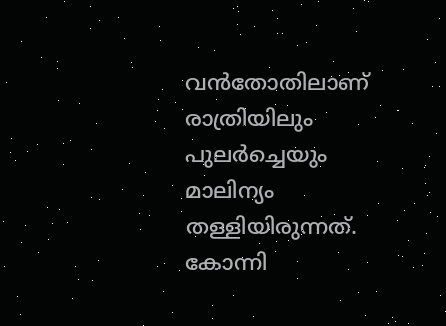വൻതോതിലാണ് രാത്രിയിലും പുലർച്ചെയും മാലിന്യം തള്ളിയിരുന്നത്. കോന്നി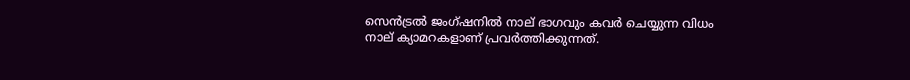സെൻട്രൽ ജംഗ്ഷനിൽ നാല് ഭാഗവും കവർ ചെയ്യുന്ന വിധം നാല് ക്യാമറകളാണ് പ്രവർത്തിക്കുന്നത്.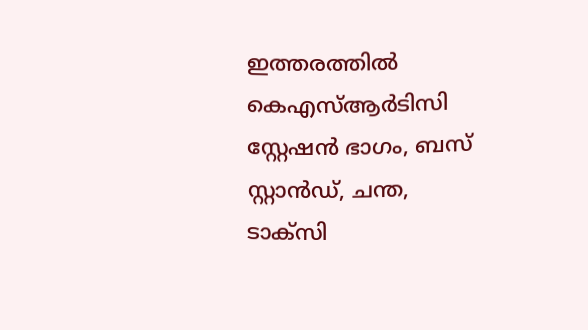ഇത്തരത്തിൽ കെഎസ്ആർടിസി സ്റ്റേഷൻ ഭാഗം, ബസ് സ്റ്റാൻഡ്, ചന്ത, ടാക്സി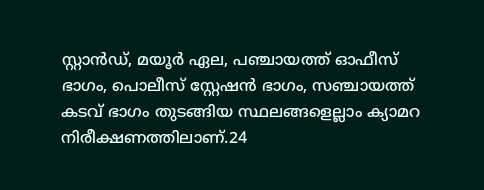സ്റ്റാൻഡ്, മയൂർ ഏല, പഞ്ചായത്ത് ഓഫീസ് ഭാഗം, പൊലീസ് സ്റ്റേഷൻ ഭാഗം, സഞ്ചായത്ത് കടവ് ഭാഗം തുടങ്ങിയ സ്ഥലങ്ങളെല്ലാം ക്യാമറ നിരീക്ഷണത്തിലാണ്.24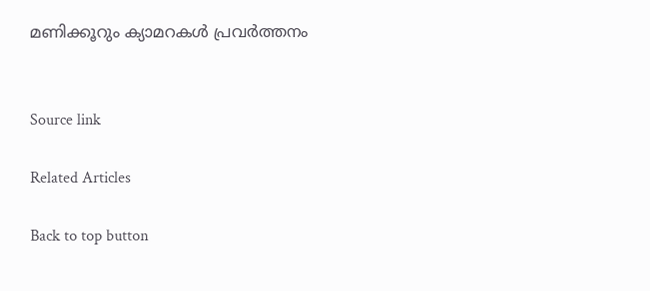മണിക്കൂറും ക്യാമറകൾ പ്രവർത്തനം


Source link

Related Articles

Back to top button